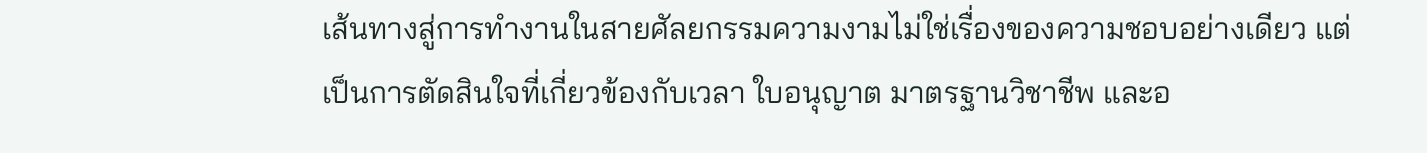เส้นทางสู่การทำงานในสายศัลยกรรมความงามไม่ใช่เรื่องของความชอบอย่างเดียว แต่เป็นการตัดสินใจที่เกี่ยวข้องกับเวลา ใบอนุญาต มาตรฐานวิชาชีพ และอ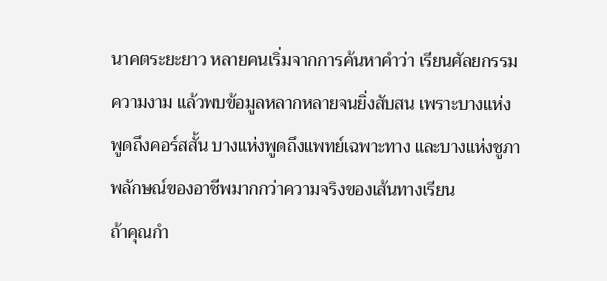นาคตระยะยาว หลายคนเริ่มจากการค้นหาคำว่า เรียนศัลยกรรมความงาม แล้วพบข้อมูลหลากหลายจนยิ่งสับสน เพราะบางแห่งพูดถึงคอร์สสั้น บางแห่งพูดถึงแพทย์เฉพาะทาง และบางแห่งชูภาพลักษณ์ของอาชีพมากกว่าความจริงของเส้นทางเรียน
ถ้าคุณกำ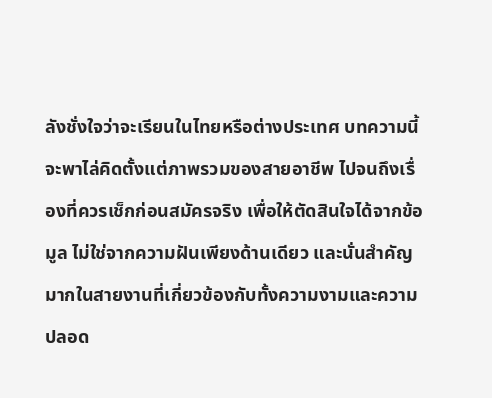ลังชั่งใจว่าจะเรียนในไทยหรือต่างประเทศ บทความนี้จะพาไล่คิดตั้งแต่ภาพรวมของสายอาชีพ ไปจนถึงเรื่องที่ควรเช็กก่อนสมัครจริง เพื่อให้ตัดสินใจได้จากข้อมูล ไม่ใช่จากความฝันเพียงด้านเดียว และนั่นสำคัญมากในสายงานที่เกี่ยวข้องกับทั้งความงามและความปลอด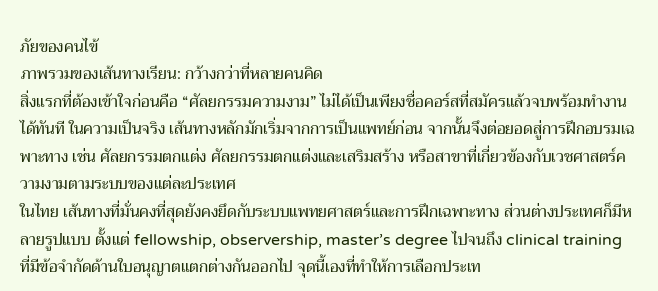ภัยของคนไข้
ภาพรวมของเส้นทางเรียน: กว้างกว่าที่หลายคนคิด
สิ่งแรกที่ต้องเข้าใจก่อนคือ “ศัลยกรรมความงาม” ไม่ได้เป็นเพียงชื่อคอร์สที่สมัครแล้วจบพร้อมทำงานได้ทันที ในความเป็นจริง เส้นทางหลักมักเริ่มจากการเป็นแพทย์ก่อน จากนั้นจึงต่อยอดสู่การฝึกอบรมเฉพาะทาง เช่น ศัลยกรรมตกแต่ง ศัลยกรรมตกแต่งและเสริมสร้าง หรือสาขาที่เกี่ยวข้องกับเวชศาสตร์ความงามตามระบบของแต่ละประเทศ
ในไทย เส้นทางที่มั่นคงที่สุดยังคงยึดกับระบบแพทยศาสตร์และการฝึกเฉพาะทาง ส่วนต่างประเทศก็มีหลายรูปแบบ ตั้งแต่ fellowship, observership, master’s degree ไปจนถึง clinical training ที่มีข้อจำกัดด้านใบอนุญาตแตกต่างกันออกไป จุดนี้เองที่ทำให้การเลือกประเท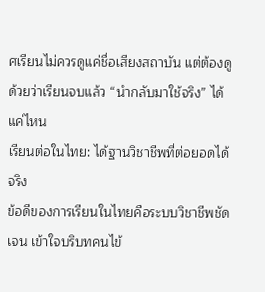ศเรียนไม่ควรดูแค่ชื่อเสียงสถาบัน แต่ต้องดูด้วยว่าเรียนจบแล้ว “นำกลับมาใช้จริง” ได้แค่ไหน
เรียนต่อในไทย: ได้ฐานวิชาชีพที่ต่อยอดได้จริง
ข้อดีของการเรียนในไทยคือระบบวิชาชีพชัดเจน เข้าใจบริบทคนไข้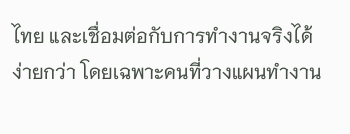ไทย และเชื่อมต่อกับการทำงานจริงได้ง่ายกว่า โดยเฉพาะคนที่วางแผนทำงาน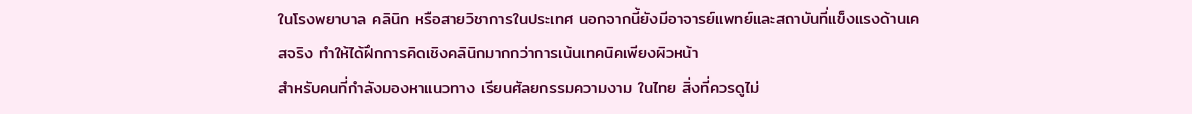ในโรงพยาบาล คลินิก หรือสายวิชาการในประเทศ นอกจากนี้ยังมีอาจารย์แพทย์และสถาบันที่แข็งแรงด้านเคสจริง ทำให้ได้ฝึกการคิดเชิงคลินิกมากกว่าการเน้นเทคนิคเพียงผิวหน้า
สำหรับคนที่กำลังมองหาแนวทาง เรียนศัลยกรรมความงาม ในไทย สิ่งที่ควรดูไม่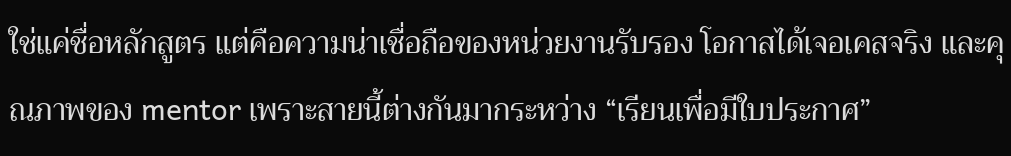ใช่แค่ชื่อหลักสูตร แต่คือความน่าเชื่อถือของหน่วยงานรับรอง โอกาสได้เจอเคสจริง และคุณภาพของ mentor เพราะสายนี้ต่างกันมากระหว่าง “เรียนเพื่อมีใบประกาศ”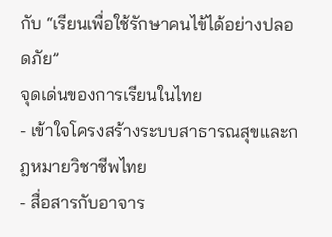กับ “เรียนเพื่อใช้รักษาคนไข้ได้อย่างปลอดภัย”
จุดเด่นของการเรียนในไทย
- เข้าใจโครงสร้างระบบสาธารณสุขและกฎหมายวิชาชีพไทย
- สื่อสารกับอาจาร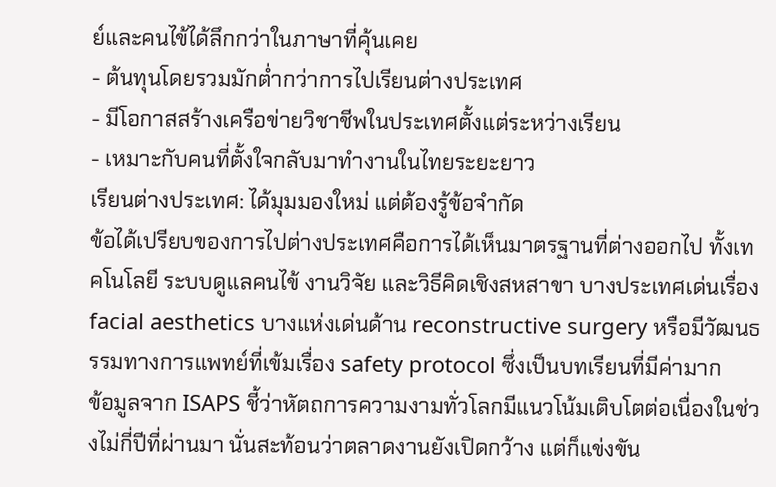ย์และคนไข้ได้ลึกกว่าในภาษาที่คุ้นเคย
- ต้นทุนโดยรวมมักต่ำกว่าการไปเรียนต่างประเทศ
- มีโอกาสสร้างเครือข่ายวิชาชีพในประเทศตั้งแต่ระหว่างเรียน
- เหมาะกับคนที่ตั้งใจกลับมาทำงานในไทยระยะยาว
เรียนต่างประเทศ: ได้มุมมองใหม่ แต่ต้องรู้ข้อจำกัด
ข้อได้เปรียบของการไปต่างประเทศคือการได้เห็นมาตรฐานที่ต่างออกไป ทั้งเทคโนโลยี ระบบดูแลคนไข้ งานวิจัย และวิธีคิดเชิงสหสาขา บางประเทศเด่นเรื่อง facial aesthetics บางแห่งเด่นด้าน reconstructive surgery หรือมีวัฒนธรรมทางการแพทย์ที่เข้มเรื่อง safety protocol ซึ่งเป็นบทเรียนที่มีค่ามาก
ข้อมูลจาก ISAPS ชี้ว่าหัตถการความงามทั่วโลกมีแนวโน้มเติบโตต่อเนื่องในช่วงไม่กี่ปีที่ผ่านมา นั่นสะท้อนว่าตลาดงานยังเปิดกว้าง แต่ก็แข่งขัน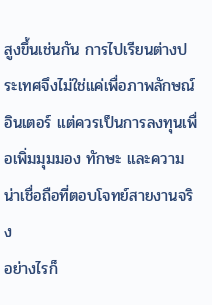สูงขึ้นเช่นกัน การไปเรียนต่างประเทศจึงไม่ใช่แค่เพื่อภาพลักษณ์อินเตอร์ แต่ควรเป็นการลงทุนเพื่อเพิ่มมุมมอง ทักษะ และความน่าเชื่อถือที่ตอบโจทย์สายงานจริง
อย่างไรก็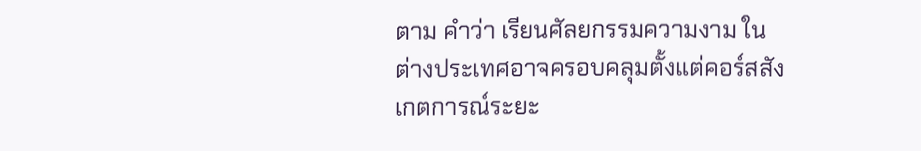ตาม คำว่า เรียนศัลยกรรมความงาม ในต่างประเทศอาจครอบคลุมตั้งแต่คอร์สสังเกตการณ์ระยะ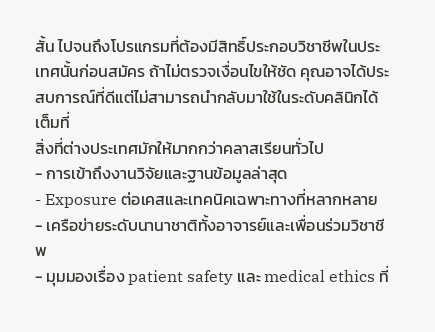สั้น ไปจนถึงโปรแกรมที่ต้องมีสิทธิ์ประกอบวิชาชีพในประเทศนั้นก่อนสมัคร ถ้าไม่ตรวจเงื่อนไขให้ชัด คุณอาจได้ประสบการณ์ที่ดีแต่ไม่สามารถนำกลับมาใช้ในระดับคลินิกได้เต็มที่
สิ่งที่ต่างประเทศมักให้มากกว่าคลาสเรียนทั่วไป
- การเข้าถึงงานวิจัยและฐานข้อมูลล่าสุด
- Exposure ต่อเคสและเทคนิคเฉพาะทางที่หลากหลาย
- เครือข่ายระดับนานาชาติทั้งอาจารย์และเพื่อนร่วมวิชาชีพ
- มุมมองเรื่อง patient safety และ medical ethics ที่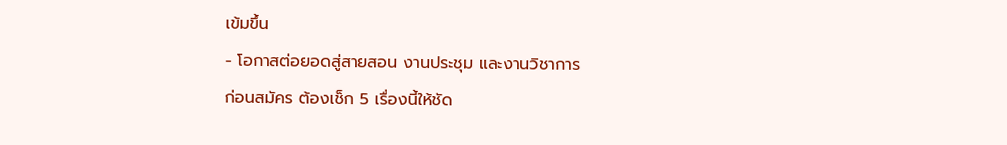เข้มขึ้น
- โอกาสต่อยอดสู่สายสอน งานประชุม และงานวิชาการ
ก่อนสมัคร ต้องเช็ก 5 เรื่องนี้ให้ชัด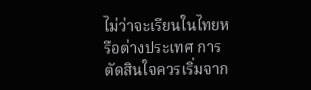ไม่ว่าจะเรียนในไทยหรือต่างประเทศ การตัดสินใจควรเริ่มจาก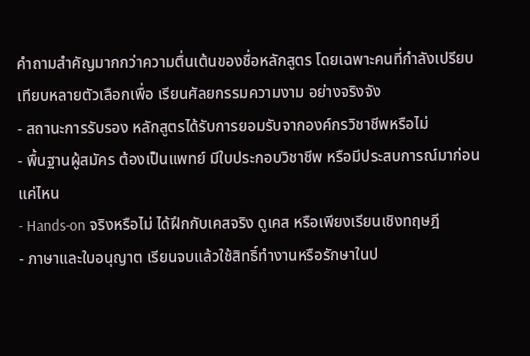คำถามสำคัญมากกว่าความตื่นเต้นของชื่อหลักสูตร โดยเฉพาะคนที่กำลังเปรียบเทียบหลายตัวเลือกเพื่อ เรียนศัลยกรรมความงาม อย่างจริงจัง
- สถานะการรับรอง หลักสูตรได้รับการยอมรับจากองค์กรวิชาชีพหรือไม่
- พื้นฐานผู้สมัคร ต้องเป็นแพทย์ มีใบประกอบวิชาชีพ หรือมีประสบการณ์มาก่อนแค่ไหน
- Hands-on จริงหรือไม่ ได้ฝึกกับเคสจริง ดูเคส หรือเพียงเรียนเชิงทฤษฎี
- ภาษาและใบอนุญาต เรียนจบแล้วใช้สิทธิ์ทำงานหรือรักษาในป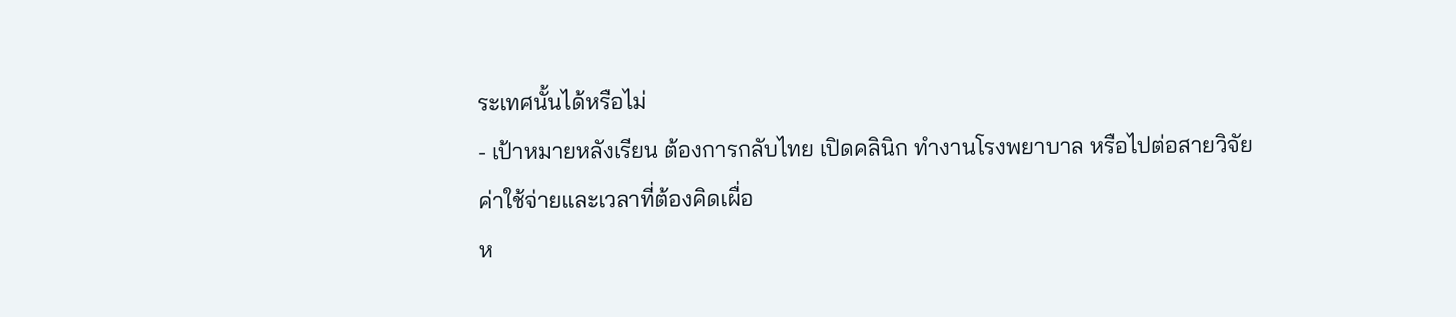ระเทศนั้นได้หรือไม่
- เป้าหมายหลังเรียน ต้องการกลับไทย เปิดคลินิก ทำงานโรงพยาบาล หรือไปต่อสายวิจัย
ค่าใช้จ่ายและเวลาที่ต้องคิดเผื่อ
ห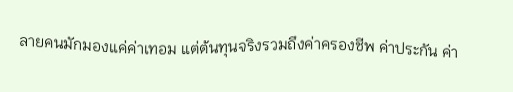ลายคนมักมองแค่ค่าเทอม แต่ต้นทุนจริงรวมถึงค่าครองชีพ ค่าประกัน ค่า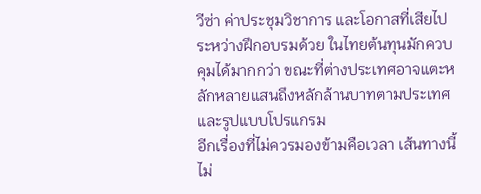วีซ่า ค่าประชุมวิชาการ และโอกาสที่เสียไประหว่างฝึกอบรมด้วย ในไทยต้นทุนมักควบคุมได้มากกว่า ขณะที่ต่างประเทศอาจแตะหลักหลายแสนถึงหลักล้านบาทตามประเทศและรูปแบบโปรแกรม
อีกเรื่องที่ไม่ควรมองข้ามคือเวลา เส้นทางนี้ไม่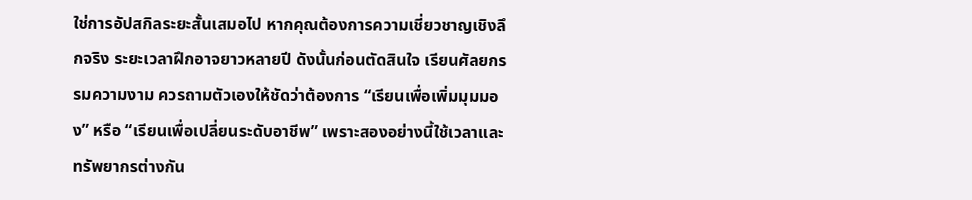ใช่การอัปสกิลระยะสั้นเสมอไป หากคุณต้องการความเชี่ยวชาญเชิงลึกจริง ระยะเวลาฝึกอาจยาวหลายปี ดังนั้นก่อนตัดสินใจ เรียนศัลยกรรมความงาม ควรถามตัวเองให้ชัดว่าต้องการ “เรียนเพื่อเพิ่มมุมมอง” หรือ “เรียนเพื่อเปลี่ยนระดับอาชีพ” เพราะสองอย่างนี้ใช้เวลาและทรัพยากรต่างกัน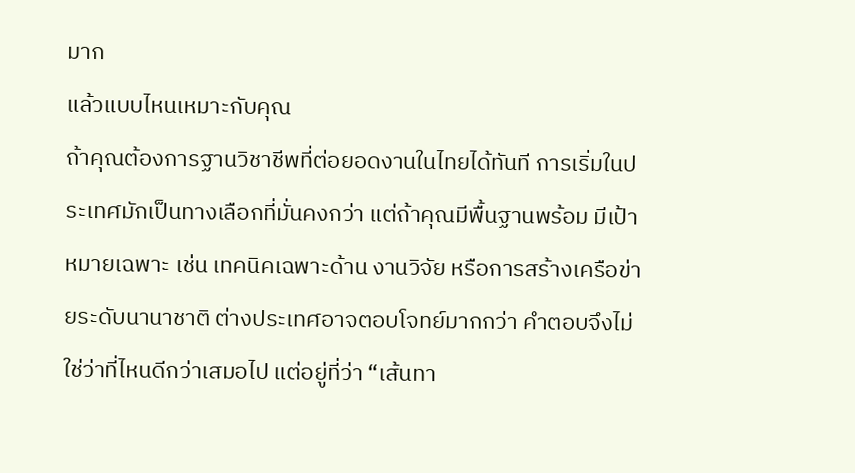มาก
แล้วแบบไหนเหมาะกับคุณ
ถ้าคุณต้องการฐานวิชาชีพที่ต่อยอดงานในไทยได้ทันที การเริ่มในประเทศมักเป็นทางเลือกที่มั่นคงกว่า แต่ถ้าคุณมีพื้นฐานพร้อม มีเป้าหมายเฉพาะ เช่น เทคนิคเฉพาะด้าน งานวิจัย หรือการสร้างเครือข่ายระดับนานาชาติ ต่างประเทศอาจตอบโจทย์มากกว่า คำตอบจึงไม่ใช่ว่าที่ไหนดีกว่าเสมอไป แต่อยู่ที่ว่า “เส้นทา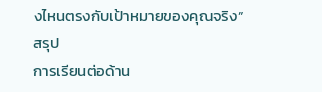งไหนตรงกับเป้าหมายของคุณจริง”
สรุป
การเรียนต่อด้าน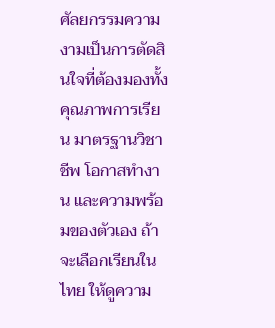ศัลยกรรมความงามเป็นการตัดสินใจที่ต้องมองทั้งคุณภาพการเรียน มาตรฐานวิชาชีพ โอกาสทำงาน และความพร้อมของตัวเอง ถ้าจะเลือกเรียนในไทย ให้ดูความ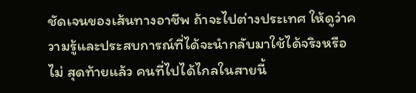ชัดเจนของเส้นทางอาชีพ ถ้าจะไปต่างประเทศ ให้ดูว่าความรู้และประสบการณ์ที่ได้จะนำกลับมาใช้ได้จริงหรือไม่ สุดท้ายแล้ว คนที่ไปได้ไกลในสายนี้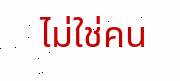ไม่ใช่คน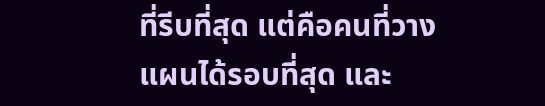ที่รีบที่สุด แต่คือคนที่วางแผนได้รอบที่สุด และ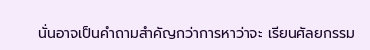นั่นอาจเป็นคำถามสำคัญกว่าการหาว่าจะ เรียนศัลยกรรม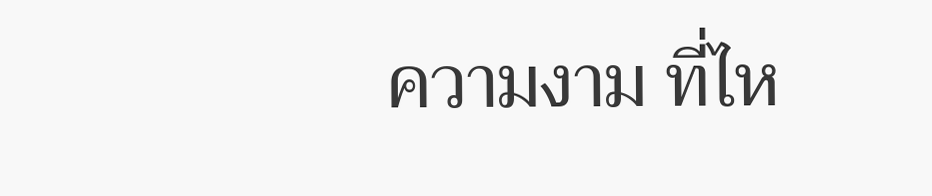ความงาม ที่ไห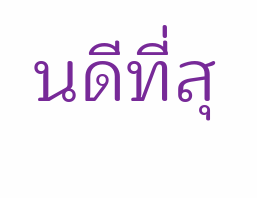นดีที่สุ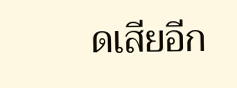ดเสียอีก